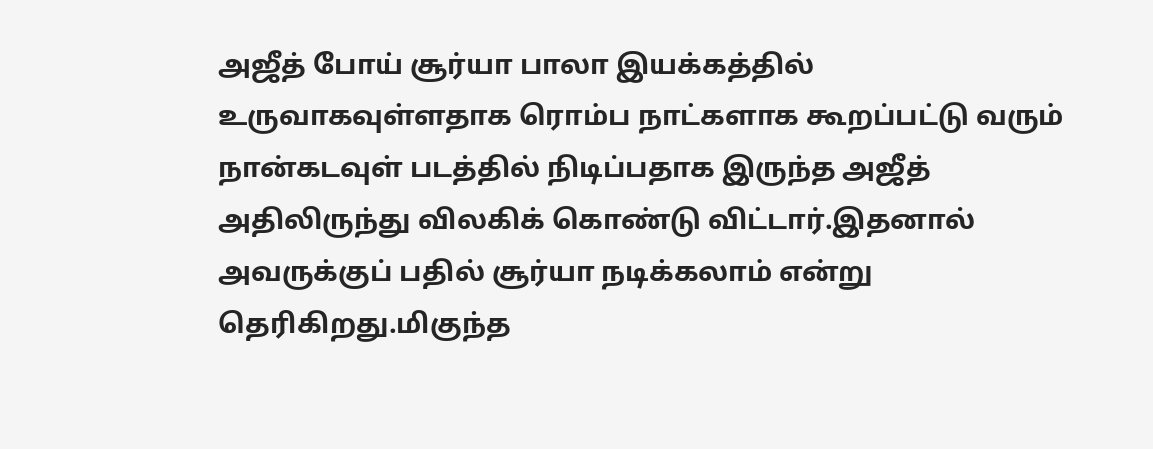அஜீத் போய் சூர்யா பாலா இயக்கத்தில் உருவாகவுள்ளதாக ரொம்ப நாட்களாக கூறப்பட்டு வரும் நான்கடவுள் படத்தில் நிடிப்பதாக இருந்த அஜீத் அதிலிருந்து விலகிக் கொண்டு விட்டார்.இதனால் அவருக்குப் பதில் சூர்யா நடிக்கலாம் என்று தெரிகிறது.மிகுந்த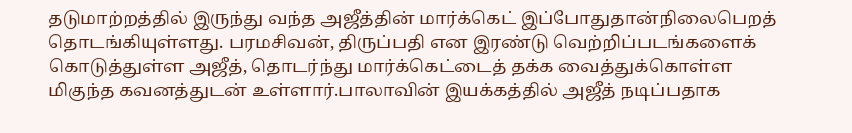தடுமாற்றத்தில் இருந்து வந்த அஜீத்தின் மார்க்கெட் இப்போதுதான்நிலைபெறத் தொடங்கியுள்ளது. பரமசிவன், திருப்பதி என இரண்டு வெற்றிப்படங்களைக் கொடுத்துள்ள அஜீத், தொடர்ந்து மார்க்கெட்டைத் தக்க வைத்துக்கொள்ள மிகுந்த கவனத்துடன் உள்ளார்.பாலாவின் இயக்கத்தில் அஜீத் நடிப்பதாக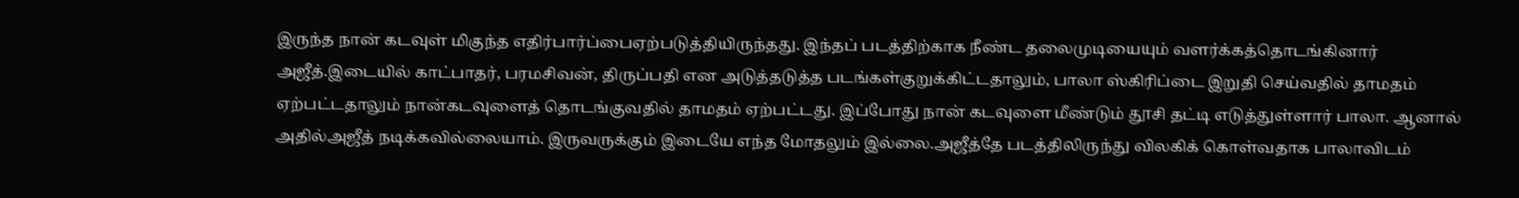இருந்த நான் கடவுள் மிகுந்த எதிர்பார்ப்பைஏற்படுத்தியிருந்தது. இந்தப் படத்திற்காக நீண்ட தலைமுடியையும் வளர்க்கத்தொடங்கினார் அஜீத்.இடையில் காட்பாதர், பரமசிவன், திருப்பதி என அடுத்தடுத்த படங்கள்குறுக்கிட்டதாலும், பாலா ஸ்கிரிப்டை இறுதி செய்வதில் தாமதம் ஏற்பட்டதாலும் நான்கடவுளைத் தொடங்குவதில் தாமதம் ஏற்பட்டது. இப்போது நான் கடவுளை மீண்டும் தூசி தட்டி எடுத்துள்ளார் பாலா. ஆனால் அதில்அஜீத் நடிக்கவில்லையாம். இருவருக்கும் இடையே எந்த மோதலும் இல்லை.அஜீத்தே படத்திலிருந்து விலகிக் கொள்வதாக பாலாவிடம்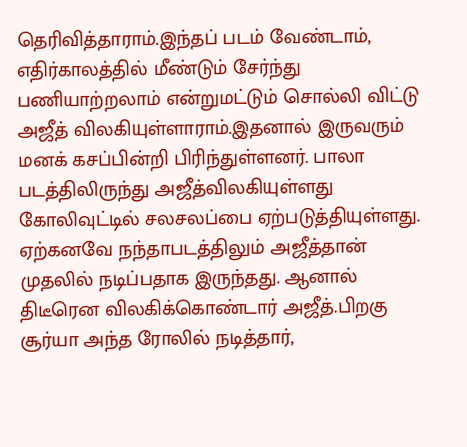தெரிவித்தாராம்.இந்தப் படம் வேண்டாம், எதிர்காலத்தில் மீண்டும் சேர்ந்து பணியாற்றலாம் என்றுமட்டும் சொல்லி விட்டு அஜீத் விலகியுள்ளாராம்.இதனால் இருவரும் மனக் கசப்பின்றி பிரிந்துள்ளனர். பாலா படத்திலிருந்து அஜீத்விலகியுள்ளது கோலிவுட்டில் சலசலப்பை ஏற்படுத்தியுள்ளது. ஏற்கனவே நந்தாபடத்திலும் அஜீத்தான் முதலில் நடிப்பதாக இருந்தது. ஆனால் திடீரென விலகிக்கொண்டார் அஜீத்.பிறகு சூர்யா அந்த ரோலில் நடித்தார்,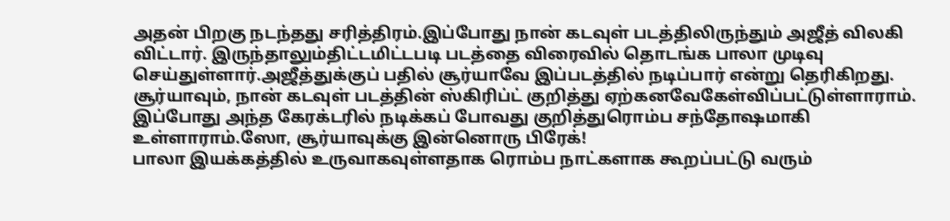அதன் பிறகு நடந்தது சரித்திரம்.இப்போது நான் கடவுள் படத்திலிருந்தும் அஜீத் விலகி விட்டார். இருந்தாலும்திட்டமிட்டபடி படத்தை விரைவில் தொடங்க பாலா முடிவு செய்துள்ளார்.அஜீத்துக்குப் பதில் சூர்யாவே இப்படத்தில் நடிப்பார் என்று தெரிகிறது. சூர்யாவும், நான் கடவுள் படத்தின் ஸ்கிரிப்ட் குறித்து ஏற்கனவேகேள்விப்பட்டுள்ளாராம். இப்போது அந்த கேரக்டரில் நடிக்கப் போவது குறித்துரொம்ப சந்தோஷமாகி உள்ளாராம்.ஸோ, சூர்யாவுக்கு இன்னொரு பிரேக்!
பாலா இயக்கத்தில் உருவாகவுள்ளதாக ரொம்ப நாட்களாக கூறப்பட்டு வரும்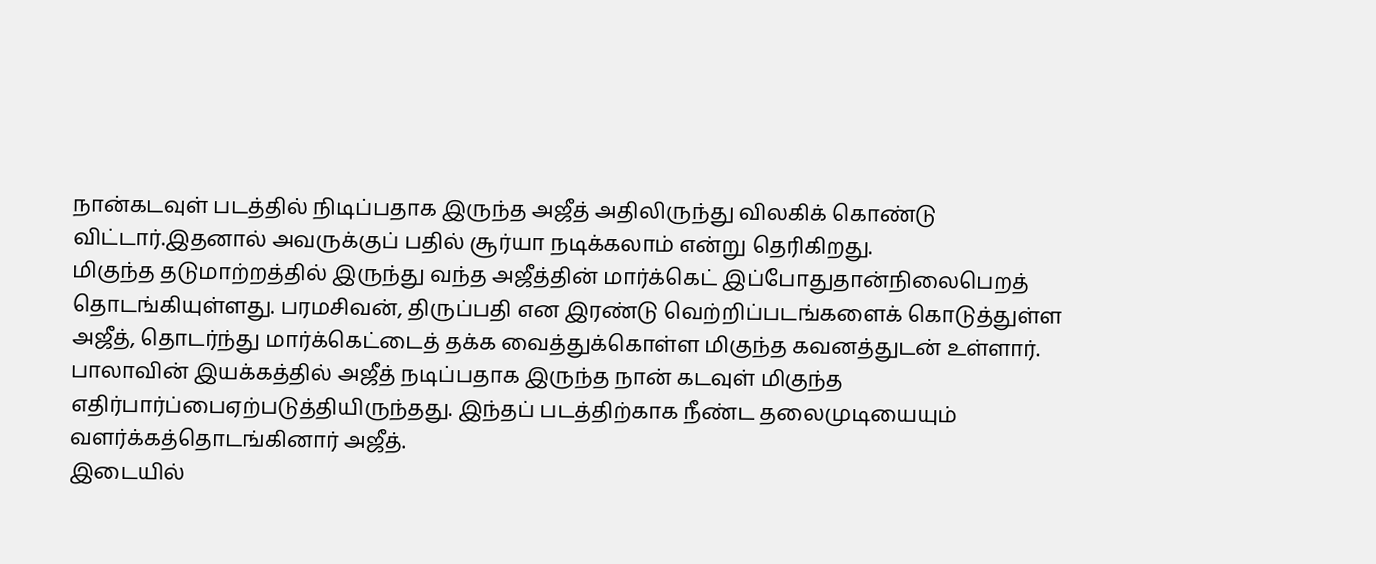நான்கடவுள் படத்தில் நிடிப்பதாக இருந்த அஜீத் அதிலிருந்து விலகிக் கொண்டு விட்டார்.இதனால் அவருக்குப் பதில் சூர்யா நடிக்கலாம் என்று தெரிகிறது.
மிகுந்த தடுமாற்றத்தில் இருந்து வந்த அஜீத்தின் மார்க்கெட் இப்போதுதான்நிலைபெறத் தொடங்கியுள்ளது. பரமசிவன், திருப்பதி என இரண்டு வெற்றிப்படங்களைக் கொடுத்துள்ள அஜீத், தொடர்ந்து மார்க்கெட்டைத் தக்க வைத்துக்கொள்ள மிகுந்த கவனத்துடன் உள்ளார்.
பாலாவின் இயக்கத்தில் அஜீத் நடிப்பதாக இருந்த நான் கடவுள் மிகுந்த எதிர்பார்ப்பைஏற்படுத்தியிருந்தது. இந்தப் படத்திற்காக நீண்ட தலைமுடியையும் வளர்க்கத்தொடங்கினார் அஜீத்.
இடையில்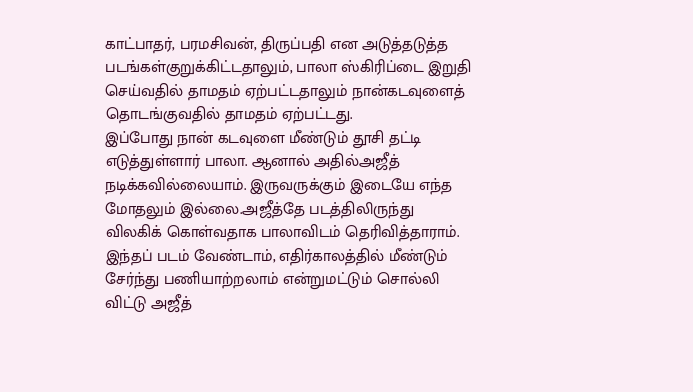காட்பாதர், பரமசிவன், திருப்பதி என அடுத்தடுத்த படங்கள்குறுக்கிட்டதாலும், பாலா ஸ்கிரிப்டை இறுதி செய்வதில் தாமதம் ஏற்பட்டதாலும் நான்கடவுளைத் தொடங்குவதில் தாமதம் ஏற்பட்டது.
இப்போது நான் கடவுளை மீண்டும் தூசி தட்டி எடுத்துள்ளார் பாலா. ஆனால் அதில்அஜீத் நடிக்கவில்லையாம். இருவருக்கும் இடையே எந்த மோதலும் இல்லை.அஜீத்தே படத்திலிருந்து விலகிக் கொள்வதாக பாலாவிடம் தெரிவித்தாராம்.
இந்தப் படம் வேண்டாம், எதிர்காலத்தில் மீண்டும் சேர்ந்து பணியாற்றலாம் என்றுமட்டும் சொல்லி விட்டு அஜீத்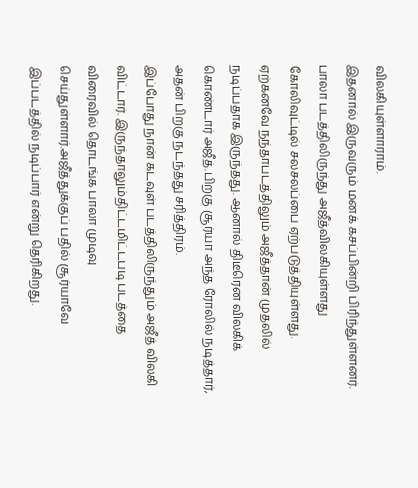விலகியுள்ளாராம்.
இதனால் இருவரும் மனக் கசப்பின்றி பிரிந்துள்ளனர். பாலா படத்திலிருந்து அஜீத்விலகியுள்ளது கோலிவுட்டில் சலசலப்பை ஏற்படுத்தியுள்ளது. ஏற்கனவே நந்தாபடத்திலும் அஜீத்தான் முதலில் நடிப்பதாக இருந்தது. ஆனால் திடீரென விலகிக்
கொண்டார் அஜீத்.பிறகு சூர்யா அந்த ரோலில் நடித்தார், அதன் பிறகு நடந்தது சரித்திரம்.
இப்போது நான் கடவுள் படத்திலிருந்தும் அஜீத் விலகி விட்டார். இருந்தாலும்திட்டமிட்டபடி படத்தை விரைவில் தொடங்க பாலா முடிவு செய்துள்ளார்.அஜீத்துக்குப் பதில் சூர்யாவே இப்படத்தில் நடிப்பார் என்று தெரிகிறது.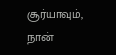சூர்யாவும், நான்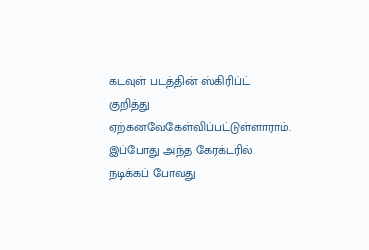கடவுள் படத்தின் ஸ்கிரிப்ட் குறித்து ஏற்கனவேகேள்விப்பட்டுள்ளாராம். இப்போது அந்த கேரக்டரில் நடிக்கப் போவது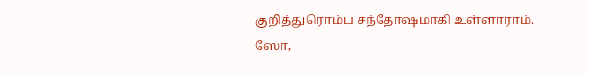குறித்துரொம்ப சந்தோஷமாகி உள்ளாராம்.
ஸோ,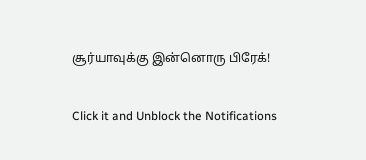சூர்யாவுக்கு இன்னொரு பிரேக்!


Click it and Unblock the Notifications